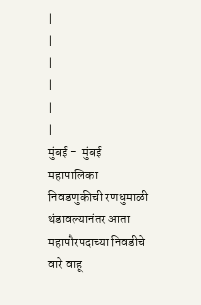|
|
|
|
|
|
मुंबई -  मुंबई महापालिका निवडणुकीची रणधुमाळी थंडावल्यानंतर आता महापौरपदाच्या निवडीचे वारे वाहू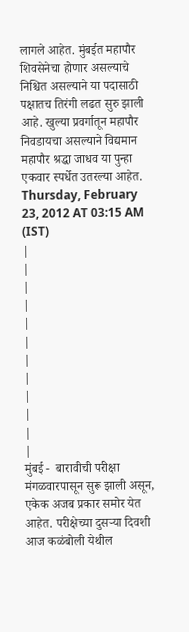लागले आहेत. मुंबईत महापौर शिवसेनेचा होणार असल्याचे निश्चित असल्याने या पदासाठी पक्षातच तिरंगी लढत सुरु झाली आहे. खुल्या प्रवर्गातून महापौर निवडायचा असल्याने विद्यमान महापौर श्रद्धा जाधव या पुन्हा एकवार स्पर्धेत उतरल्या आहेत.
Thursday, February 23, 2012 AT 03:15 AM (IST)
|
|
|
|
|
|
|
|
|
|
|
|
मुंबई -  बारावीची परीक्षा मंगळवारपासून सुरू झाली असून, एकेक अजब प्रकार समोर येत आहेत. परीक्षेच्या दुसऱ्या दिवशी आज कळंबोली येथील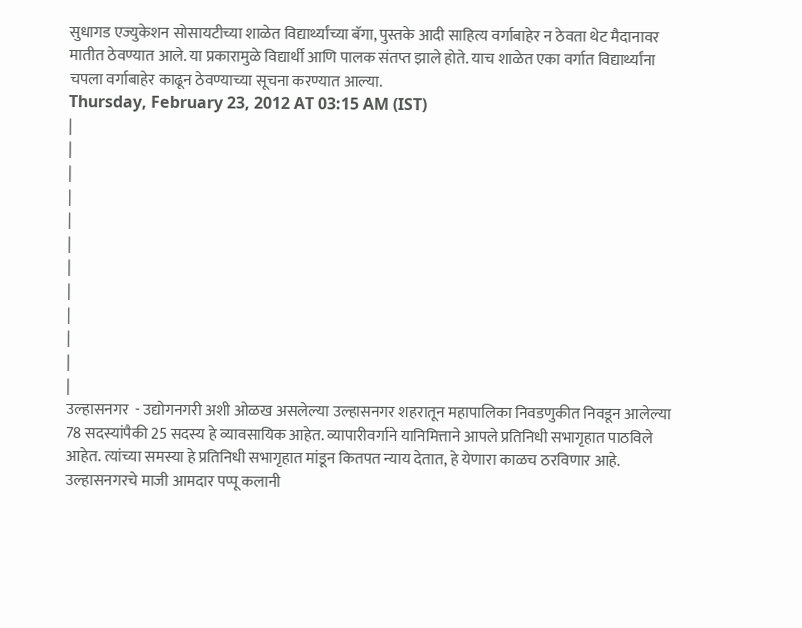सुधागड एज्युकेशन सोसायटीच्या शाळेत विद्यार्थ्यांच्या बॅगा, पुस्तके आदी साहित्य वर्गाबाहेर न ठेवता थेट मैदानावर मातीत ठेवण्यात आले. या प्रकारामुळे विद्यार्थी आणि पालक संतप्त झाले होते. याच शाळेत एका वर्गात विद्यार्थ्यांना चपला वर्गाबाहेर काढून ठेवण्याच्या सूचना करण्यात आल्या.
Thursday, February 23, 2012 AT 03:15 AM (IST)
|
|
|
|
|
|
|
|
|
|
|
|
उल्हासनगर  - उद्योगनगरी अशी ओळख असलेल्या उल्हासनगर शहरातून महापालिका निवडणुकीत निवडून आलेल्या 78 सदस्यांपैकी 25 सदस्य हे व्यावसायिक आहेत. व्यापारीवर्गाने यानिमित्ताने आपले प्रतिनिधी सभागृहात पाठविले आहेत. त्यांच्या समस्या हे प्रतिनिधी सभागृहात मांडून कितपत न्याय देतात, हे येणारा काळच ठरविणार आहे. उल्हासनगरचे माजी आमदार पप्पू कलानी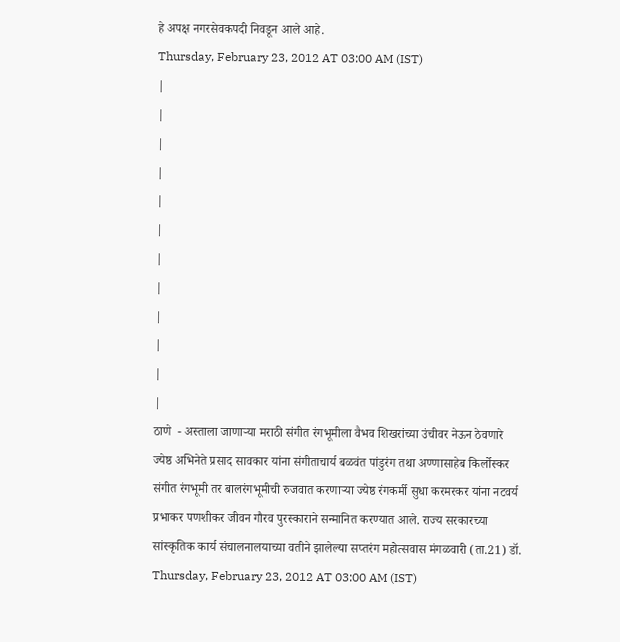हे अपक्ष नगरसेवकपदी निवडून आले आहे.
Thursday, February 23, 2012 AT 03:00 AM (IST)
|
|
|
|
|
|
|
|
|
|
|
|
ठाणे  - अस्ताला जाणाऱ्या मराठी संगीत रंगभूमीला वैभव शिखरांच्या उंचीवर नेऊन ठेवणारे ज्येष्ठ अभिनेते प्रसाद सावकार यांना संगीताचार्य बळवंत पांडुरंग तथा अण्णासाहेब किर्लोस्कर संगीत रंगभूमी तर बालरंगभूमीची रुजवात करणाऱ्या ज्येष्ठ रंगकर्मी सुधा करमरकर यांना नटवर्य प्रभाकर पणशीकर जीवन गौरव पुरस्काराने सन्मानित करण्यात आले. राज्य सरकारच्या सांस्कृतिक कार्य संचालनालयाच्या वतीने झालेल्या सप्तरंग महोत्सवास मंगळवारी (ता.21) डॉ.
Thursday, February 23, 2012 AT 03:00 AM (IST)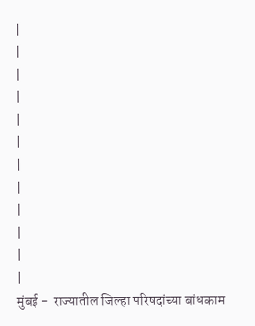|
|
|
|
|
|
|
|
|
|
|
|
मुंबई -  राज्यातील जिल्हा परिषदांच्या बांधकाम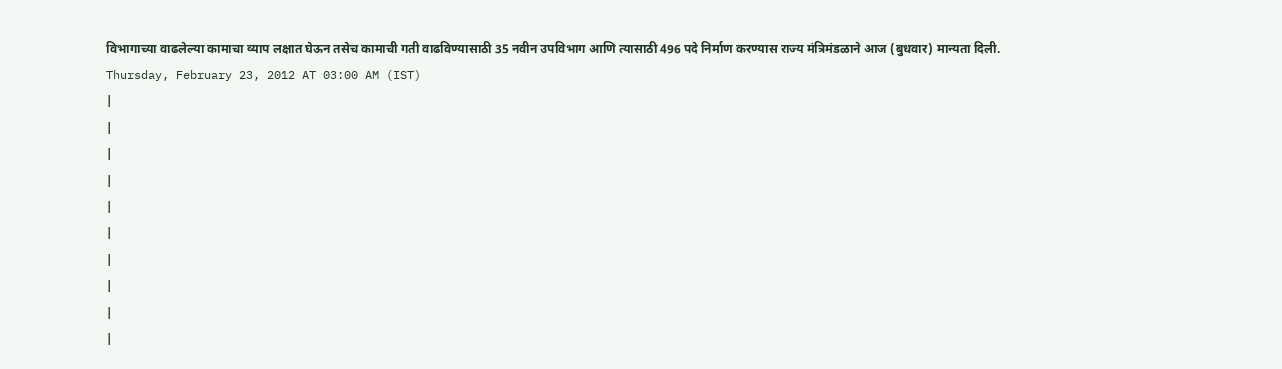विभागाच्या वाढलेल्या कामाचा व्याप लक्षात घेऊन तसेच कामाची गती वाढविण्यासाठी 35 नवीन उपविभाग आणि त्यासाठी 496 पदे निर्माण करण्यास राज्य मंत्रिमंडळाने आज (बुधवार) मान्यता दिली.
Thursday, February 23, 2012 AT 03:00 AM (IST)
|
|
|
|
|
|
|
|
|
|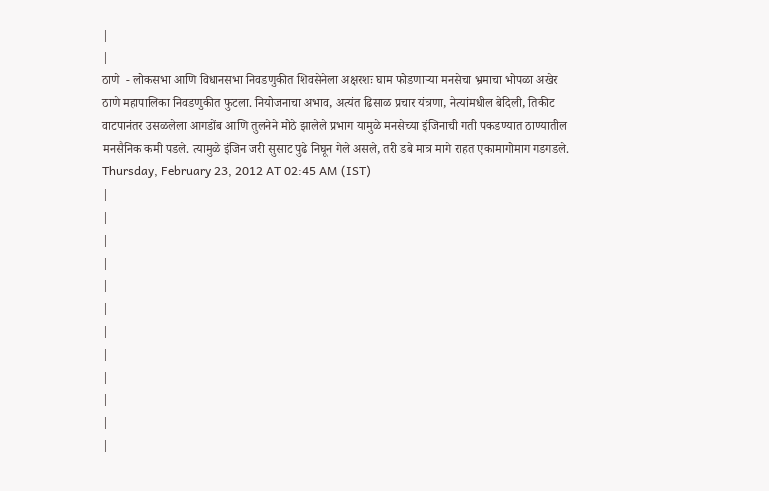|
|
ठाणे  - लोकसभा आणि विधानसभा निवडणुकीत शिवसेनेला अक्षरशः घाम फोडणाऱ्या मनसेचा भ्रमाचा भोपळा अखेर ठाणे महापालिका निवडणुकीत फुटला. नियोजनाचा अभाव, अत्यंत ढिसाळ प्रचार यंत्रणा, नेत्यांमधील बेदिली, तिकीट वाटपानंतर उसळलेला आगडोंब आणि तुलनेने मोठे झालेले प्रभाग यामुळे मनसेच्या इंजिनाची गती पकडण्यात ठाण्यातील मनसैनिक कमी पडले. त्यामुळे इंजिन जरी सुसाट पुढे निघून गेले असले, तरी डबे मात्र मागे राहत एकामागोमाग गडगडले.
Thursday, February 23, 2012 AT 02:45 AM (IST)
|
|
|
|
|
|
|
|
|
|
|
|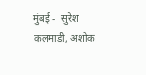मुंबई -  सुरेश कलमाडी, अशोक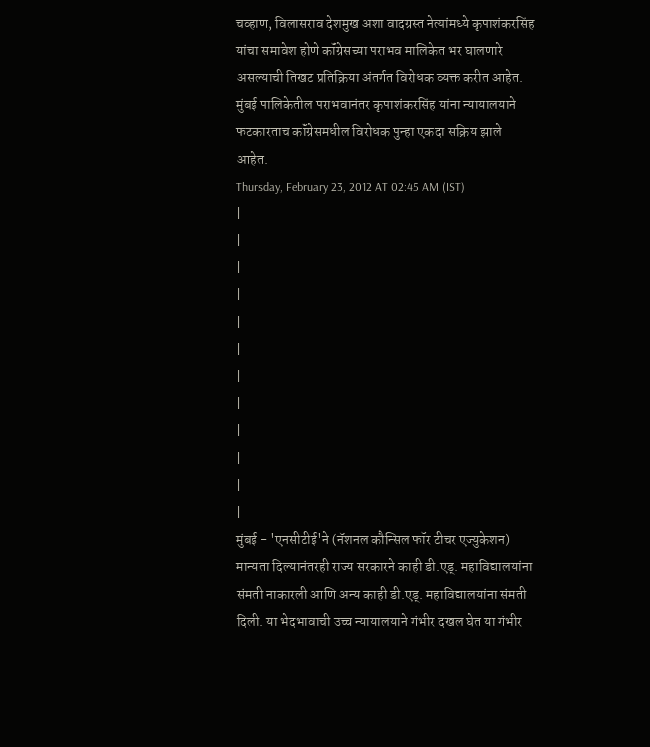चव्हाण, विलासराव देशमुख अशा वादग्रस्त नेत्यांमध्ये कृपाशंकरसिंह यांचा समावेश होणे कॉंग्रेसच्या पराभव मालिकेत भर घालणारे असल्याची तिखट प्रतिक्रिया अंतर्गत विरोधक व्यक्त करीत आहेत. मुंबई पालिकेतील पराभवानंतर कृपाशंकरसिंह यांना न्यायालयाने फटकारताच कॉंग्रेसमधील विरोधक पुन्हा एकदा सक्रिय झाले आहेत.
Thursday, February 23, 2012 AT 02:45 AM (IST)
|
|
|
|
|
|
|
|
|
|
|
|
मुंबई - 'एनसीटीई'ने (नॅशनल कौन्सिल फॉर टीचर एज्युकेशन) मान्यता दिल्यानंतरही राज्य सरकारने काही डी.एड्. महाविद्यालयांना संमती नाकारली आणि अन्य काही डी.एड्. महाविद्यालयांना संमती दिली. या भेदभावाची उच्च न्यायालयाने गंभीर दखल घेत या गंभीर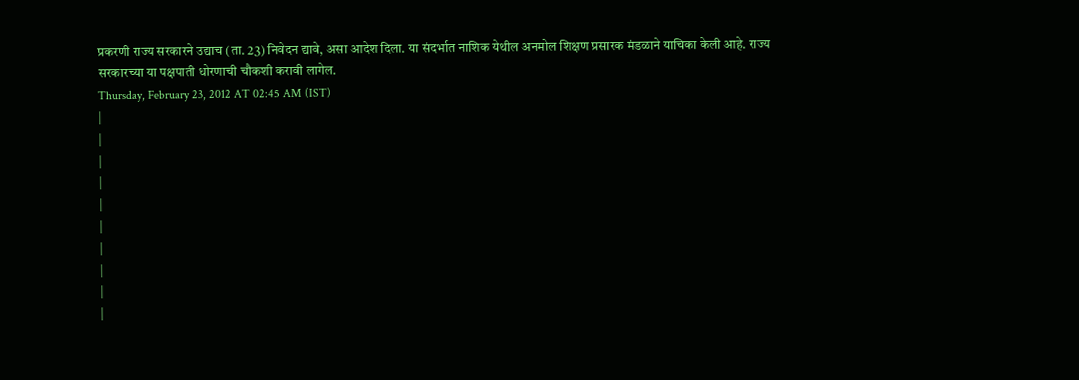प्रकरणी राज्य सरकारने उद्याच (ता. 23) निवेदन द्यावे, असा आदेश दिला. या संदर्भात नाशिक येथील अनमोल शिक्षण प्रसारक मंडळाने याचिका केली आहे. राज्य सरकारच्या या पक्षपाती धोरणाची चौकशी करावी लागेल.
Thursday, February 23, 2012 AT 02:45 AM (IST)
|
|
|
|
|
|
|
|
|
|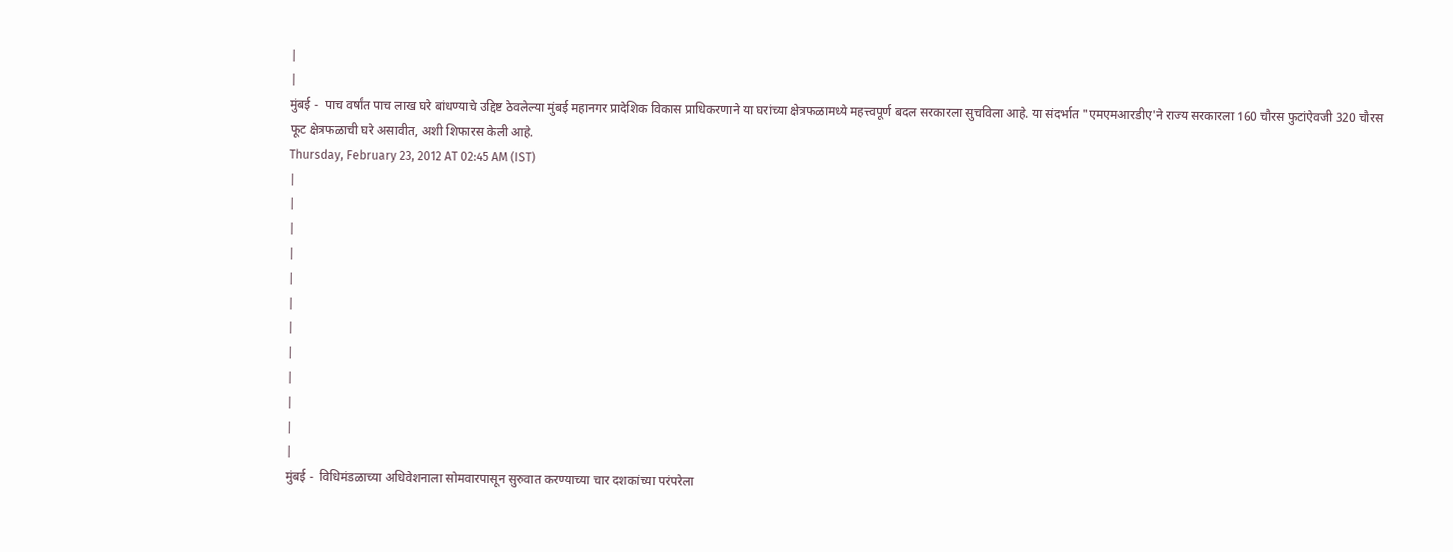|
|
मुंबई -  पाच वर्षांत पाच लाख घरे बांधण्याचे उद्दिष्ट ठेवलेल्या मुंबई महानगर प्रादेशिक विकास प्राधिकरणाने या घरांच्या क्षेत्रफळामध्ये महत्त्वपूर्ण बदल सरकारला सुचविला आहे. या संदर्भात "एमएमआरडीए'ने राज्य सरकारला 160 चौरस फुटांऐवजी 320 चौरस फूट क्षेत्रफळाची घरे असावीत, अशी शिफारस केली आहे.
Thursday, February 23, 2012 AT 02:45 AM (IST)
|
|
|
|
|
|
|
|
|
|
|
|
मुंबई -  विधिमंडळाच्या अधिवेशनाला सोमवारपासून सुरुवात करण्याच्या चार दशकांच्या परंपरेला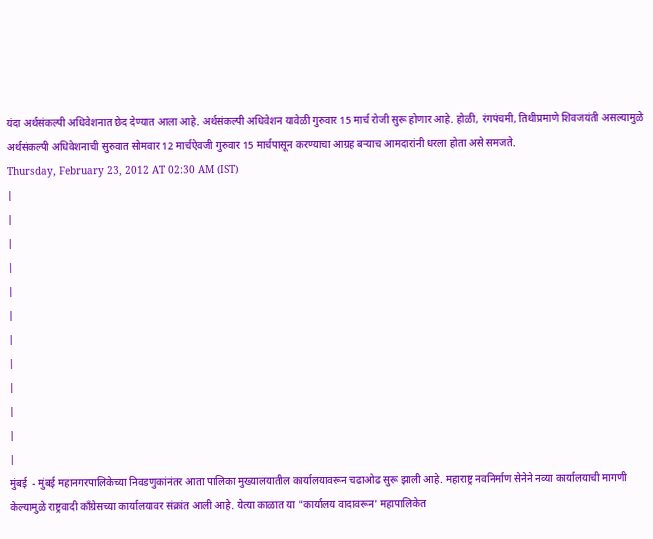यंदा अर्थसंकल्पी अधिवेशनात छेद देण्यात आला आहे. अर्थसंकल्पी अधिवेशन यावेळी गुरुवार 15 मार्च रोजी सुरू होणार आहे. होळी, रंगपंचमी, तिथीप्रमाणे शिवजयंती असल्यामुळे अर्थसंकल्पी अधिवेशनाची सुरुवात सोमवार 12 मार्चऐवजी गुरुवार 15 मार्चपासून करण्याचा आग्रह बऱ्याच आमदारांनी धरला होता असे समजते.
Thursday, February 23, 2012 AT 02:30 AM (IST)
|
|
|
|
|
|
|
|
|
|
|
|
मुंबई  - मुंबई महानगरपालिकेच्या निवडणुकांनंतर आता पालिका मुख्यालयातील कार्यालयावरून चढाओढ सुरू झाली आहे. महाराष्ट्र नवनिर्माण सेनेने नव्या कार्यालयाची मागणी केल्यामुळे राष्ट्रवादी कॉंग्रेसच्या कार्यालयावर संक्रांत आली आहे. येत्या काळात या "कार्यालय वादावरून' महापालिकेत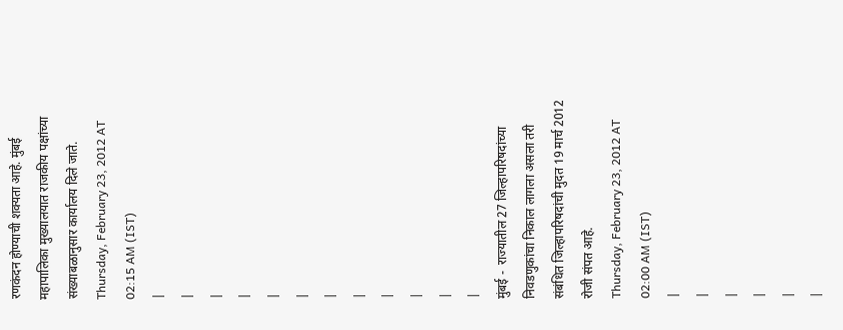रणकंदन होण्याची शक्यता आहे. मुंबई महापालिका मुख्यालयात राजकीय पक्षांच्या संख्याबळानुसार कार्यालय दिले जाते.
Thursday, February 23, 2012 AT 02:15 AM (IST)
|
|
|
|
|
|
|
|
|
|
|
|
मुंबई -  राज्यातील 27 जिल्हापरिषदांच्या निवडणुकांचा निकाल लागला असला तरी संबंधित जिल्हापरिषदांची मुदत 19 मार्च 2012 रोजी संपत आहे.
Thursday, February 23, 2012 AT 02:00 AM (IST)
|
|
|
|
|
|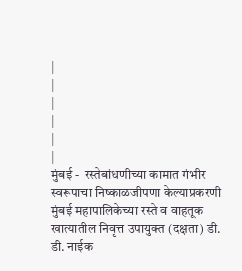|
|
|
|
|
|
मुंबई -  रस्तेबांधणीच्या कामात गंभीर स्वरूपाचा निष्काळजीपणा केल्याप्रकरणी मुंबई महापालिकेच्या रस्ते व वाहतूक खात्यातील निवृत्त उपायुक्त (दक्षता) डी. डी. नाईक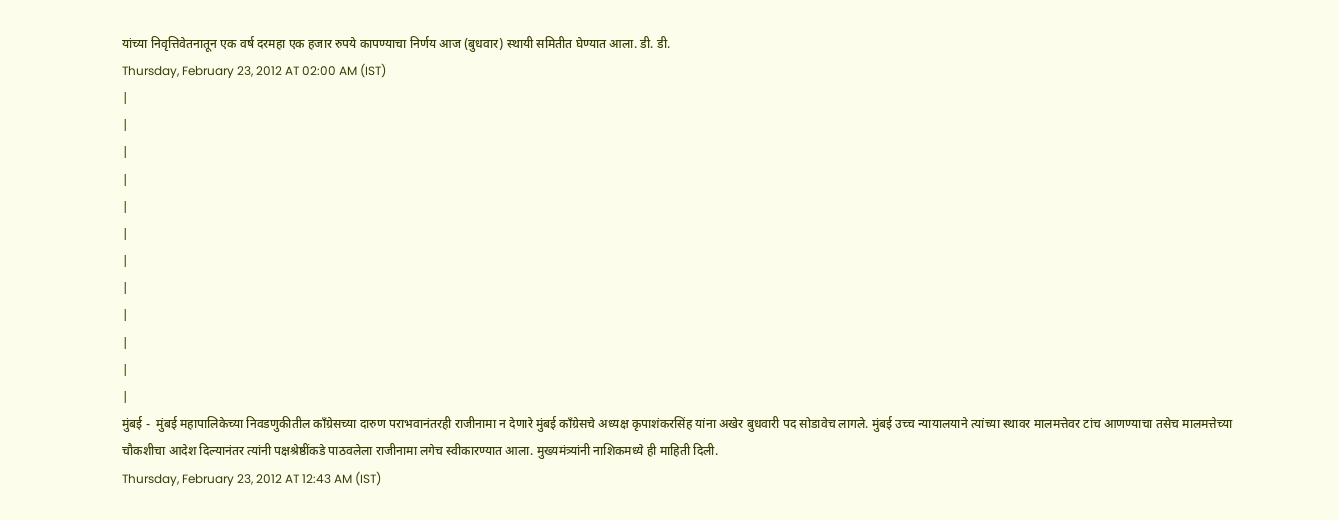यांच्या निवृत्तिवेतनातून एक वर्ष दरमहा एक हजार रुपये कापण्याचा निर्णय आज (बुधवार) स्थायी समितीत घेण्यात आला. डी. डी.
Thursday, February 23, 2012 AT 02:00 AM (IST)
|
|
|
|
|
|
|
|
|
|
|
|
मुंबई -  मुंबई महापालिकेच्या निवडणुकीतील कॉंग्रेसच्या दारुण पराभवानंतरही राजीनामा न देणारे मुंबई कॉंग्रेसचे अध्यक्ष कृपाशंकरसिंह यांना अखेर बुधवारी पद सोडावेच लागले. मुंबई उच्च न्यायालयाने त्यांच्या स्थावर मालमत्तेवर टांच आणण्याचा तसेच मालमत्तेच्या चौकशीचा आदेश दिल्यानंतर त्यांनी पक्षश्रेष्ठींकडे पाठवलेला राजीनामा लगेच स्वीकारण्यात आला. मुख्यमंत्र्यांनी नाशिकमध्ये ही माहिती दिली.
Thursday, February 23, 2012 AT 12:43 AM (IST)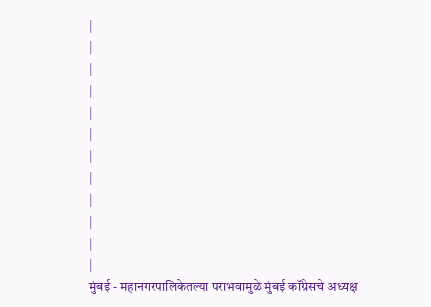|
|
|
|
|
|
|
|
|
|
|
|
मुंबई - महानगरपालिकेतल्या पराभवामुळे मुंबई कॉंग्रेसचे अध्यक्ष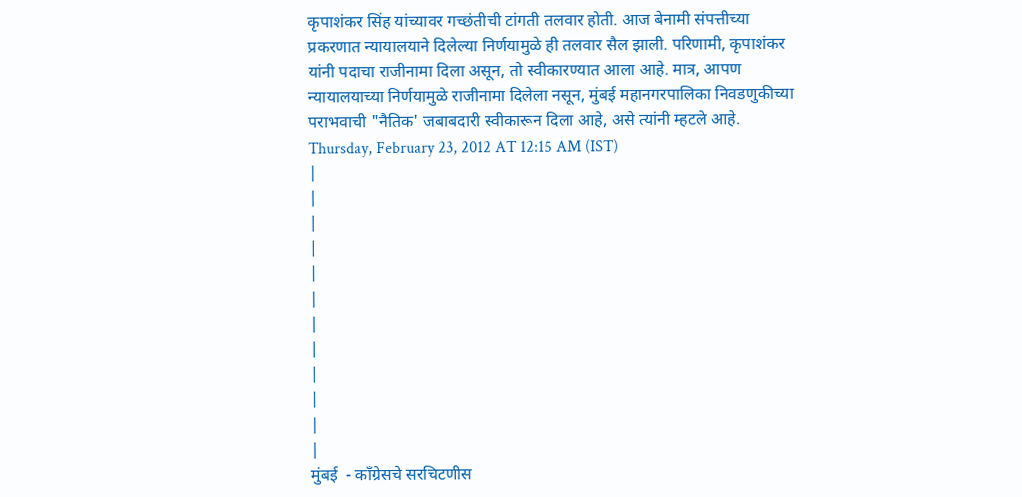कृपाशंकर सिंह यांच्यावर गच्छंतीची टांगती तलवार होती. आज बेनामी संपत्तीच्या प्रकरणात न्यायालयाने दिलेल्या निर्णयामुळे ही तलवार सैल झाली. परिणामी, कृपाशंकर यांनी पदाचा राजीनामा दिला असून, तो स्वीकारण्यात आला आहे. मात्र, आपण न्यायालयाच्या निर्णयामुळे राजीनामा दिलेला नसून, मुंबई महानगरपालिका निवडणुकीच्या पराभवाची "नैतिक' जबाबदारी स्वीकारून दिला आहे, असे त्यांनी म्हटले आहे.
Thursday, February 23, 2012 AT 12:15 AM (IST)
|
|
|
|
|
|
|
|
|
|
|
|
मुंबई  - कॉंग्रेसचे सरचिटणीस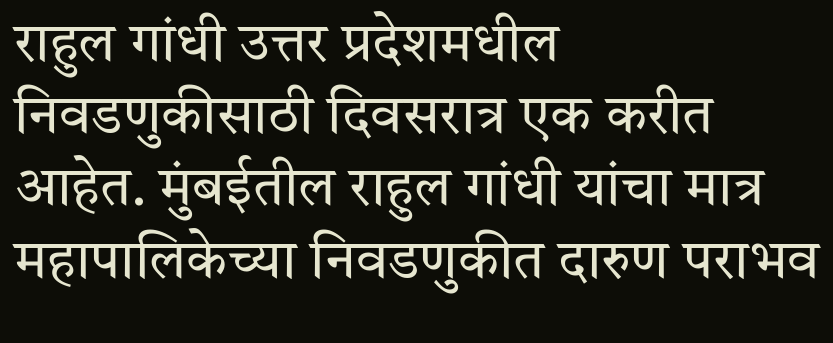राहुल गांधी उत्तर प्रदेशमधील निवडणुकीसाठी दिवसरात्र एक करीत आहेत. मुंबईतील राहुल गांधी यांचा मात्र महापालिकेच्या निवडणुकीत दारुण पराभव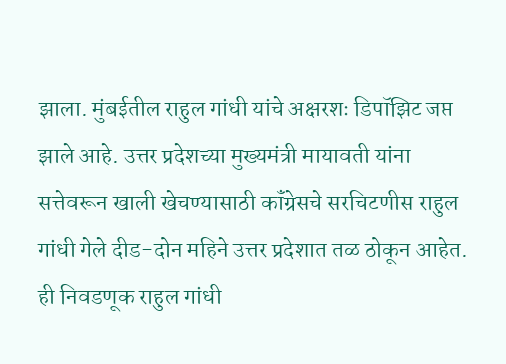झाला. मुंबईतील राहुल गांधी यांचे अक्षरशः डिपॉझिट जप्त झाले आहे. उत्तर प्रदेशच्या मुख्यमंत्री मायावती यांना सत्तेवरून खाली खेचण्यासाठी कॉंग्रेसचे सरचिटणीस राहुल गांधी गेले दीड-दोन महिने उत्तर प्रदेशात तळ ठोकून आहेत. ही निवडणूक राहुल गांधी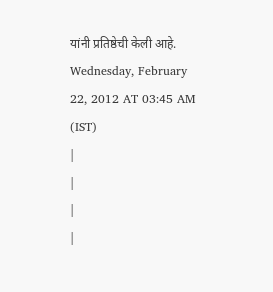यांनी प्रतिष्ठेची केली आहे.
Wednesday, February 22, 2012 AT 03:45 AM (IST)
|
|
|
|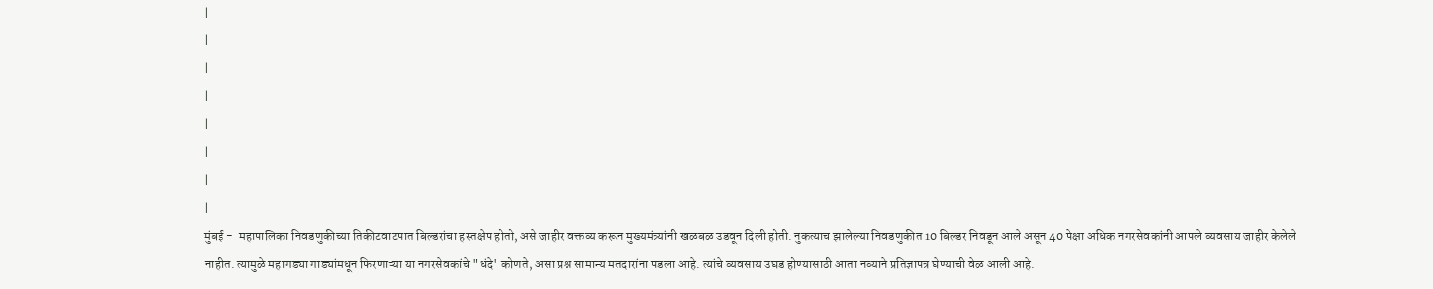|
|
|
|
|
|
|
|
मुंबई -  महापालिका निवडणुकीच्या तिकीटवाटपात बिल्डरांचा हस्तक्षेप होतो, असे जाहीर वक्तव्य करून मुख्यमंत्र्यांनी खळबळ उडवून दिली होती. नुकत्याच झालेल्या निवडणुकीत 10 बिल्डर निवडून आले असून 40 पेक्षा अधिक नगरसेवकांनी आपले व्यवसाय जाहीर केलेले नाहीत. त्यामुळे महागड्या गाड्यांमधून फिरणाऱ्या या नगरसेवकांचे "धंदे' कोणते, असा प्रश्न सामान्य मतदारांना पडला आहे. त्यांचे व्यवसाय उघड होण्यासाठी आता नव्याने प्रतिज्ञापत्र घेण्याची वेळ आली आहे.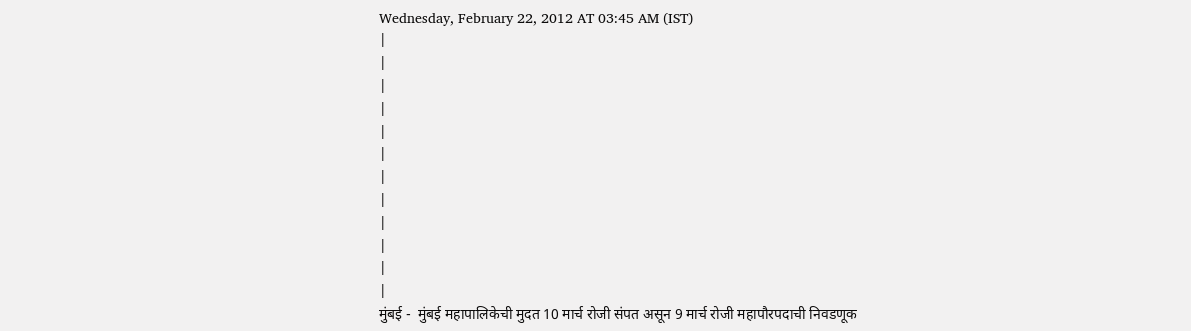Wednesday, February 22, 2012 AT 03:45 AM (IST)
|
|
|
|
|
|
|
|
|
|
|
|
मुंबई -  मुंबई महापालिकेची मुदत 10 मार्च रोजी संपत असून 9 मार्च रोजी महापौरपदाची निवडणूक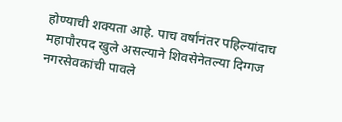होण्याची शक्यता आहे. पाच वर्षांनंतर पहिल्यांदाच महापौरपद खुले असल्याने शिवसेनेतल्या दिग्गज नगरसेवकांची पावले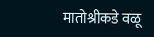मातोश्रीकडे वळू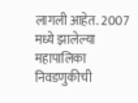लागली आहेत. 2007 मध्ये झालेल्या महापालिका निवडणुकीची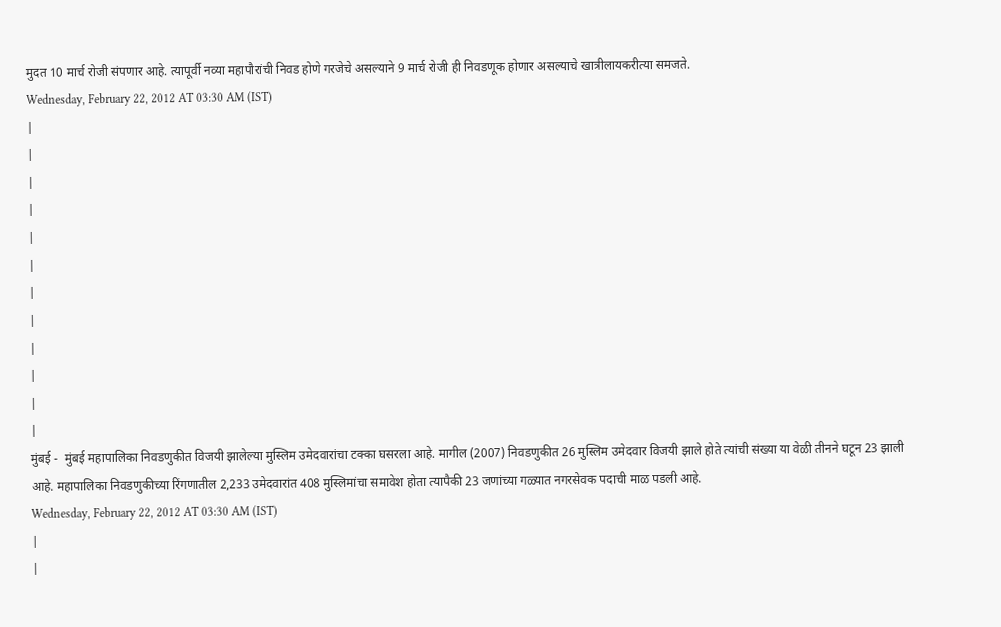मुदत 10 मार्च रोजी संपणार आहे. त्यापूर्वी नव्या महापौरांची निवड होणे गरजेचे असल्याने 9 मार्च रोजी ही निवडणूक होणार असल्याचे खात्रीलायकरीत्या समजते.
Wednesday, February 22, 2012 AT 03:30 AM (IST)
|
|
|
|
|
|
|
|
|
|
|
|
मुंबई -  मुंबई महापालिका निवडणुकीत विजयी झालेल्या मुस्लिम उमेदवारांचा टक्का घसरला आहे. मागील (2007) निवडणुकीत 26 मुस्लिम उमेदवार विजयी झाले होते त्यांची संख्या या वेळी तीनने घटून 23 झाली आहे. महापालिका निवडणुकीच्या रिंगणातील 2,233 उमेदवारांत 408 मुस्लिमांचा समावेश होता त्यापैकी 23 जणांच्या गळ्यात नगरसेवक पदाची माळ पडली आहे.
Wednesday, February 22, 2012 AT 03:30 AM (IST)
|
|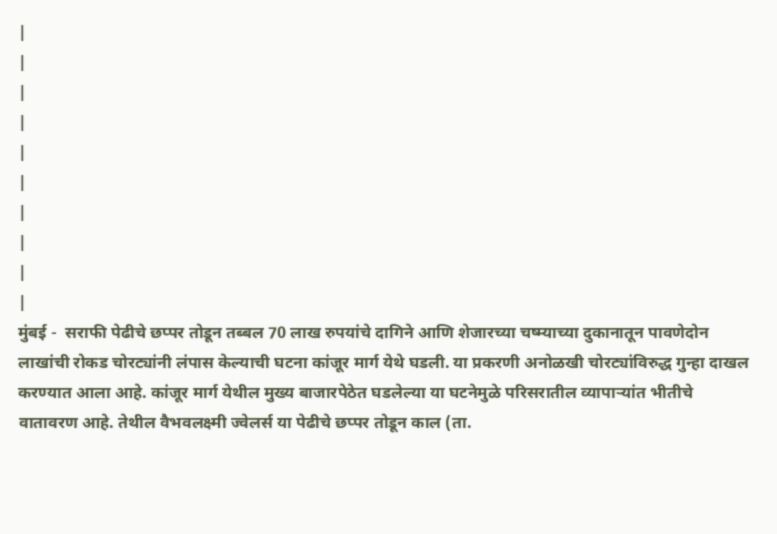|
|
|
|
|
|
|
|
|
|
मुंबई -  सराफी पेढीचे छप्पर तोडून तब्बल 70 लाख रुपयांचे दागिने आणि शेजारच्या चष्म्याच्या दुकानातून पावणेदोन लाखांची रोकड चोरट्यांनी लंपास केल्याची घटना कांजूर मार्ग येथे घडली. या प्रकरणी अनोळखी चोरट्यांविरुद्ध गुन्हा दाखल करण्यात आला आहे. कांजूर मार्ग येथील मुख्य बाजारपेठेत घडलेल्या या घटनेमुळे परिसरातील व्यापाऱ्यांत भीतीचे वातावरण आहे. तेथील वैभवलक्ष्मी ज्वेलर्स या पेढीचे छप्पर तोडून काल (ता.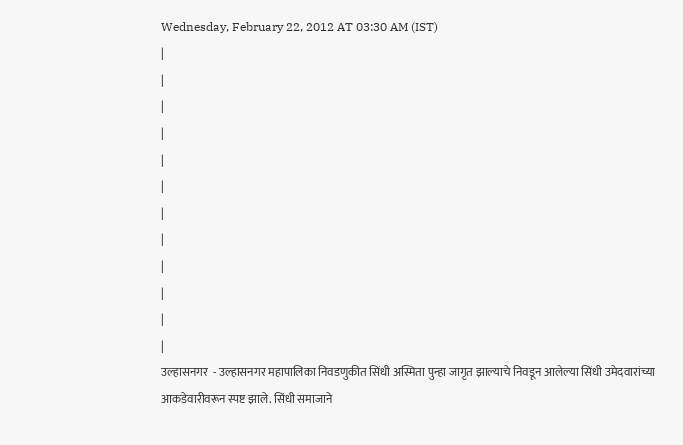Wednesday, February 22, 2012 AT 03:30 AM (IST)
|
|
|
|
|
|
|
|
|
|
|
|
उल्हासनगर  - उल्हासनगर महापालिका निवडणुकीत सिंधी अस्मिता पुन्हा जागृत झाल्याचे निवडून आलेल्या सिंधी उमेदवारांच्या आकडेवारीवरून स्पष्ट झाले. सिंधी समाजाने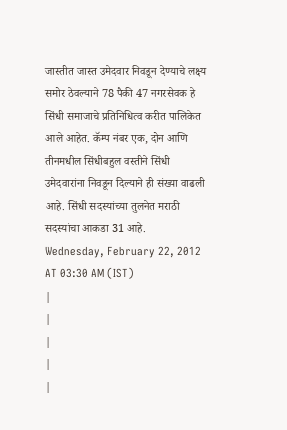जास्तीत जास्त उमेदवार निवडून देण्याचे लक्ष्य समोर ठेवल्याने 78 पैकी 47 नगरसेवक हे सिंधी समाजाचे प्रतिनिधित्व करीत पालिकेत आले आहेत. कॅम्प नंबर एक, दोन आणि तीनमधील सिंधीबहुल वस्तीने सिंधी उमेदवारांना निवडून दिल्याने ही संख्या वाढली आहे. सिंधी सदस्यांच्या तुलनेत मराठी सदस्यांचा आकडा 31 आहे.
Wednesday, February 22, 2012 AT 03:30 AM (IST)
|
|
|
|
|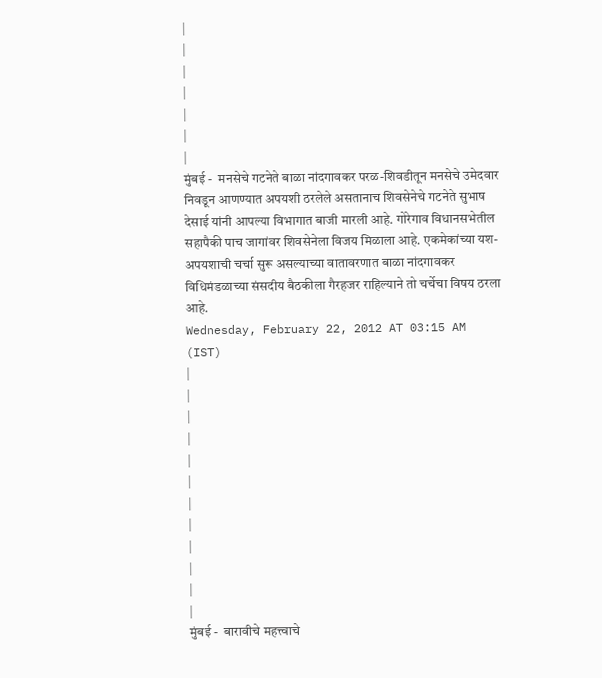|
|
|
|
|
|
|
मुंबई -  मनसेचे गटनेते बाळा नांदगावकर परळ-शिवडीतून मनसेचे उमेदवार निवडून आणण्यात अपयशी ठरलेले असतानाच शिवसेनेचे गटनेते सुभाष देसाई यांनी आपल्या विभागात बाजी मारली आहे. गोरेगाव विधानसभेतील सहापैकी पाच जागांवर शिवसेनेला विजय मिळाला आहे. एकमेकांच्या यश-अपयशाची चर्चा सुरू असल्याच्या वातावरणात बाळा नांदगावकर विधिमंडळाच्या संसदीय बैठकीला गैरहजर राहिल्याने तो चर्चेचा विषय ठरला आहे.
Wednesday, February 22, 2012 AT 03:15 AM (IST)
|
|
|
|
|
|
|
|
|
|
|
|
मुंबई -  बारावीचे महत्त्वाचे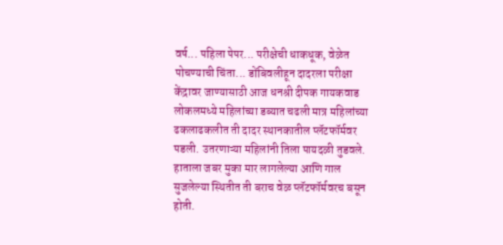वर्ष... पहिला पेपर... परीक्षेची धाकधूक, वेळेत पोचण्याची चिंता... डोंबिवलीहून दादरला परीक्षा केंद्रावर जाण्यासाठी आज धनश्री दीपक गायकवाड लोकलमध्ये महिलांच्या डब्यात चढली मात्र महिलांच्या ढकलाढकलीत ती दादर स्थानकातील प्लॅटफॉर्मवर पडली. उतरणाऱ्या महिलांनी तिला पायदळी तुडवले. हाताला जबर मुका मार लागलेल्या आणि गाल सुजलेल्या स्थितीत ती बराच वेळ प्लॅटफॉर्मवरच बसून होती.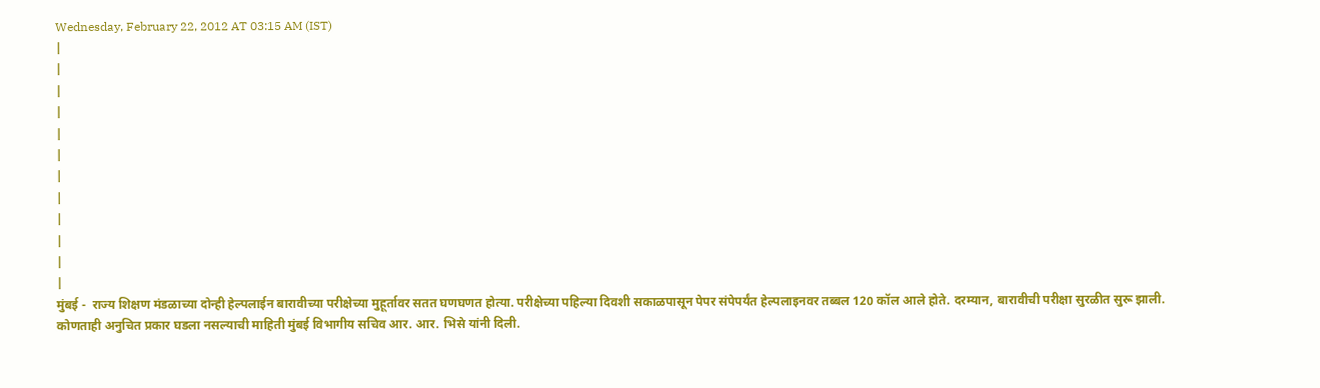Wednesday, February 22, 2012 AT 03:15 AM (IST)
|
|
|
|
|
|
|
|
|
|
|
|
मुंबई -  राज्य शिक्षण मंडळाच्या दोन्ही हेल्पलाईन बारावीच्या परीक्षेच्या मुहूर्तावर सतत घणघणत होत्या. परीक्षेच्या पहिल्या दिवशी सकाळपासून पेपर संपेपर्यंत हेल्पलाइनवर तब्बल 120 कॉल आले होते. दरम्यान, बारावीची परीक्षा सुरळीत सुरू झाली. कोणताही अनुचित प्रकार घडला नसल्याची माहिती मुंबई विभागीय सचिव आर. आर. भिसे यांनी दिली.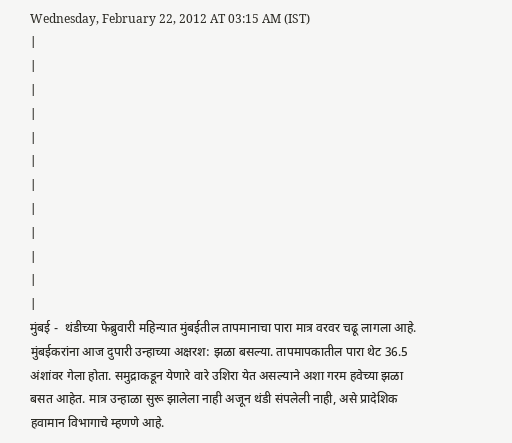Wednesday, February 22, 2012 AT 03:15 AM (IST)
|
|
|
|
|
|
|
|
|
|
|
|
मुंबई -  थंडीच्या फेब्रुवारी महिन्यात मुंबईतील तापमानाचा पारा मात्र वरवर चढू लागला आहे. मुंबईकरांना आज दुपारी उन्हाच्या अक्षरश: झळा बसल्या. तापमापकातील पारा थेट 36.5 अंशांवर गेला होता. समुद्राकडून येणारे वारे उशिरा येत असल्याने अशा गरम हवेच्या झळा बसत आहेत. मात्र उन्हाळा सुरू झालेला नाही अजून थंडी संपलेली नाही, असे प्रादेशिक हवामान विभागाचे म्हणणे आहे.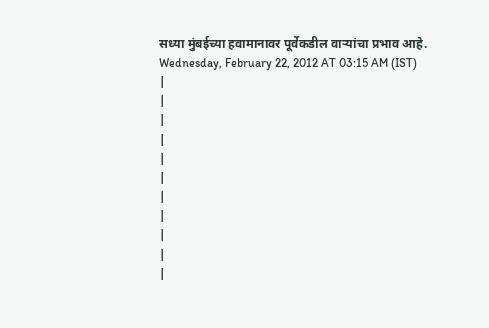सध्या मुंबईच्या हवामानावर पूर्वेकडील वाऱ्यांचा प्रभाव आहे.
Wednesday, February 22, 2012 AT 03:15 AM (IST)
|
|
|
|
|
|
|
|
|
|
|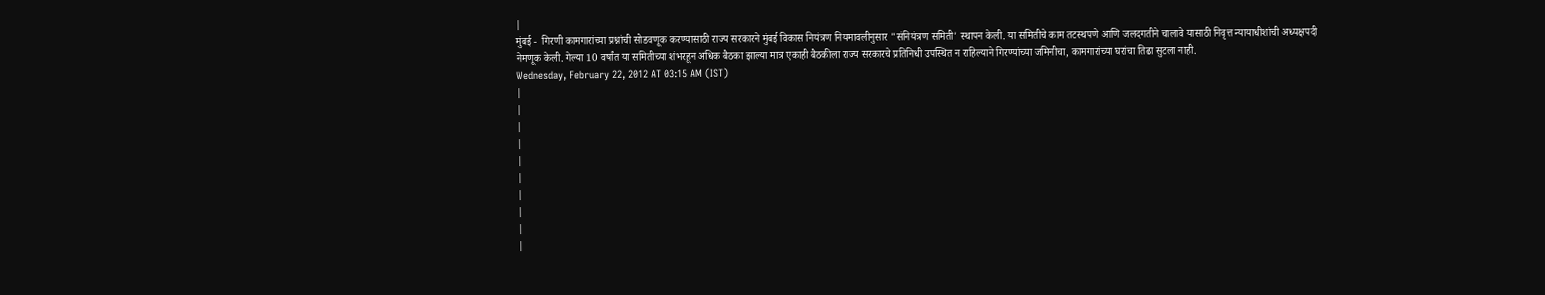|
मुंबई -  गिरणी कामगारांच्या प्रश्नांची सोडवणूक करण्यासाठी राज्य सरकारने मुंबई विकास नियंत्रण नियमावलीनुसार "संनियंत्रण समिती' स्थापन केली. या समितीचे काम तटस्थपणे आणि जलदगतीने चालावे यासाठी निवृत्त न्यायाधीशांची अध्यक्षपदी नेमणूक केली. गेल्या 10 वर्षांत या समितीच्या शंभरहून अधिक बैठका झाल्या मात्र एकाही बैठकीला राज्य सरकारचे प्रतिनिधी उपस्थित न राहिल्याने गिरण्यांच्या जमिनीचा, कामगारांच्या घरांचा तिढा सुटला नाही.
Wednesday, February 22, 2012 AT 03:15 AM (IST)
|
|
|
|
|
|
|
|
|
|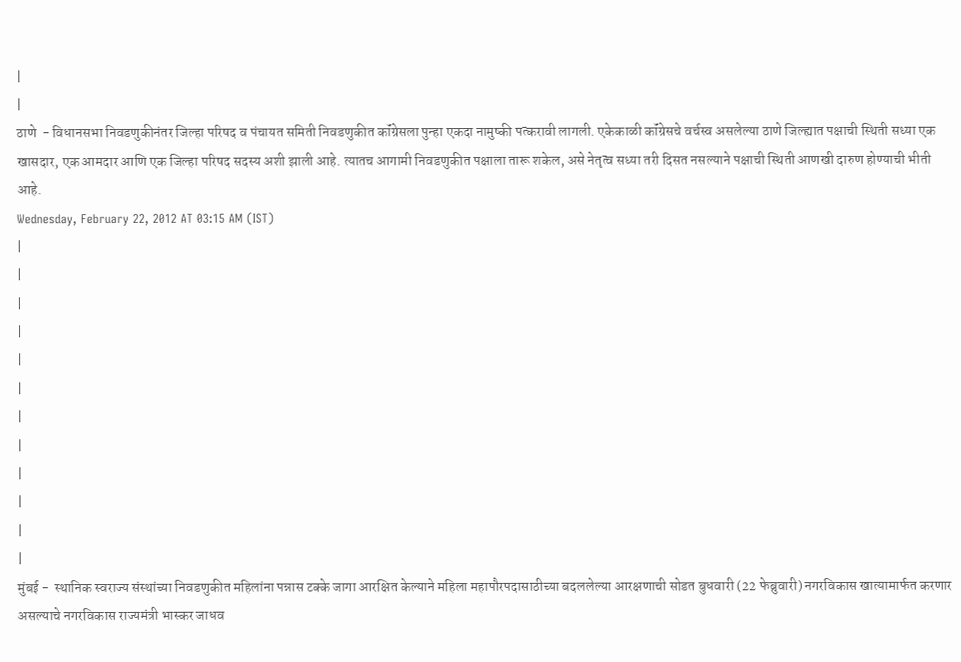|
|
ठाणे  - विधानसभा निवडणुकीनंतर जिल्हा परिषद व पंचायत समिती निवडणुकीत कॉंग्रेसला पुन्हा एकदा नामुष्की पत्करावी लागली. एकेकाळी कॉंग्रेसचे वर्चस्व असलेल्या ठाणे जिल्ह्यात पक्षाची स्थिती सध्या एक खासदार, एक आमदार आणि एक जिल्हा परिषद सदस्य अशी झाली आहे. त्यातच आगामी निवडणुकीत पक्षाला तारू शकेल, असे नेतृत्व सध्या तरी दिसत नसल्याने पक्षाची स्थिती आणखी दारुण होण्याची भीती आहे.
Wednesday, February 22, 2012 AT 03:15 AM (IST)
|
|
|
|
|
|
|
|
|
|
|
|
मुंबई -  स्थानिक स्वराज्य संस्थांच्या निवडणुकीत महिलांना पन्नास टक्के जागा आरक्षित केल्याने महिला महापौरपदासाठीच्या बदललेल्या आरक्षणाची सोडत बुधवारी (22 फेब्रुवारी) नगरविकास खात्यामार्फत करणार असल्याचे नगरविकास राज्यमंत्री भास्कर जाधव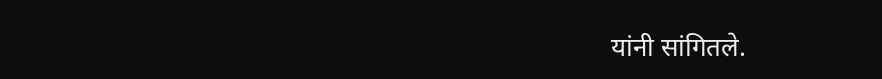यांनी सांगितले.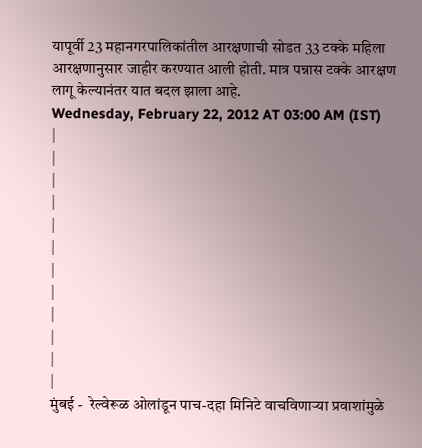यापूर्वी 23 महानगरपालिकांतील आरक्षणाची सोडत 33 टक्के महिला आरक्षणानुसार जाहीर करण्यात आली होती. मात्र पन्नास टक्के आरक्षण लागू केल्यानंतर यात बदल झाला आहे.
Wednesday, February 22, 2012 AT 03:00 AM (IST)
|
|
|
|
|
|
|
|
|
|
|
|
मुंबई -  रेल्वेरूळ ओलांडून पाच-दहा मिनिटे वाचविणाऱ्या प्रवाशांमुळे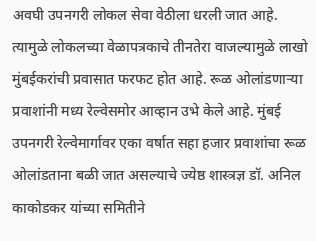अवघी उपनगरी लोकल सेवा वेठीला धरली जात आहे. त्यामुळे लोकलच्या वेळापत्रकाचे तीनतेरा वाजल्यामुळे लाखो मुंबईकरांची प्रवासात फरफट होत आहे. रूळ ओलांडणाऱ्या प्रवाशांनी मध्य रेल्वेसमोर आव्हान उभे केले आहे. मुंबई उपनगरी रेल्वेमार्गावर एका वर्षात सहा हजार प्रवाशांचा रूळ ओलांडताना बळी जात असल्याचे ज्येष्ठ शास्त्रज्ञ डॉ. अनिल काकोडकर यांच्या समितीने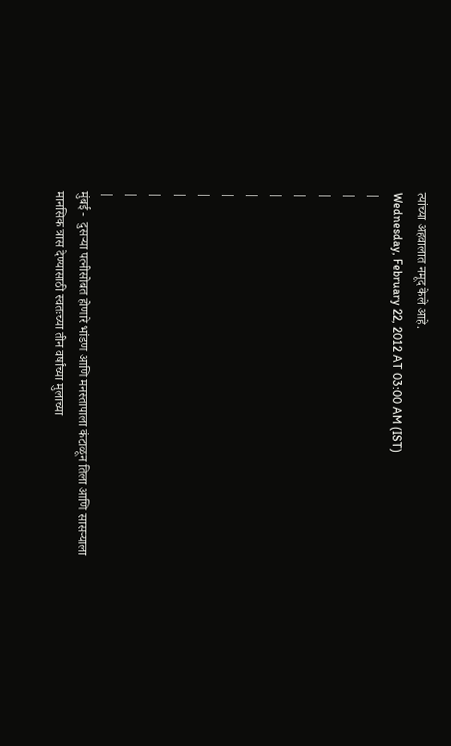त्यांच्या अहवालात नमूद केले आहे.
Wednesday, February 22, 2012 AT 03:00 AM (IST)
|
|
|
|
|
|
|
|
|
|
|
|
मुंबई -  दुसऱ्या पत्नीसोबत होणारे भांडण आणि मनस्तापाला कंटाळून तिला आणि सासऱ्याला मानसिक त्रास देण्यासाठी स्वतःच्या तीन वर्षांच्या मुलाच्या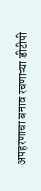अपहरणाचा बनाव रचणाऱ्या डीटीपी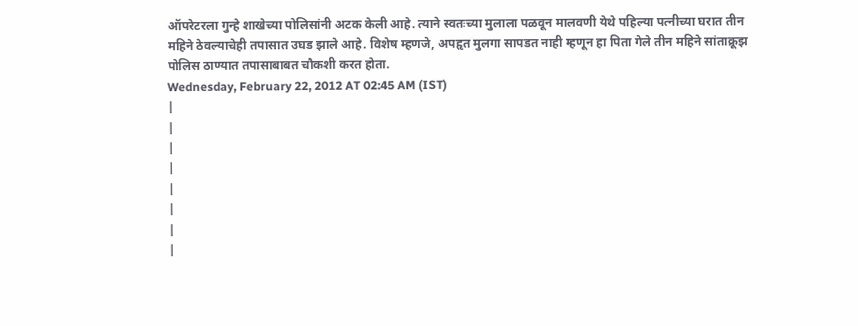ऑपरेटरला गुन्हे शाखेच्या पोलिसांनी अटक केली आहे. त्याने स्वतःच्या मुलाला पळवून मालवणी येथे पहिल्या पत्नीच्या घरात तीन महिने ठेवल्याचेही तपासात उघड झाले आहे. विशेष म्हणजे, अपहृत मुलगा सापडत नाही म्हणून हा पिता गेले तीन महिने सांताक्रूझ पोलिस ठाण्यात तपासाबाबत चौकशी करत होता.
Wednesday, February 22, 2012 AT 02:45 AM (IST)
|
|
|
|
|
|
|
|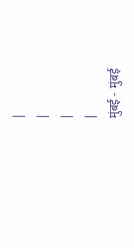|
|
|
|
मुंबई -  मुंबई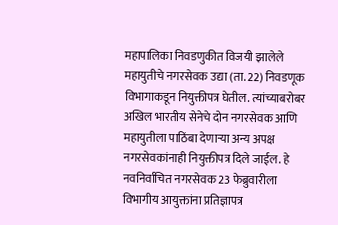महापालिका निवडणुकीत विजयी झालेले महायुतीचे नगरसेवक उद्या (ता. 22) निवडणूक विभागाकडून नियुक्तीपत्र घेतील. त्यांच्याबरोबर अखिल भारतीय सेनेचे दोन नगरसेवक आणि महायुतीला पाठिंबा देणाऱ्या अन्य अपक्ष नगरसेवकांनाही नियुक्तीपत्र दिले जाईल. हे नवनिर्वाचित नगरसेवक 23 फेब्रुवारीला विभागीय आयुक्तांना प्रतिज्ञापत्र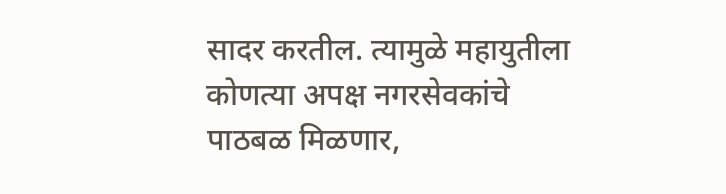सादर करतील. त्यामुळे महायुतीला कोणत्या अपक्ष नगरसेवकांचे पाठबळ मिळणार,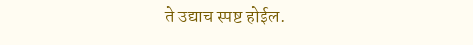ते उद्याच स्पष्ट होईल.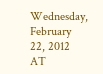Wednesday, February 22, 2012 AT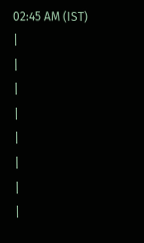02:45 AM (IST)
|
|
|
|
|
|
|
|